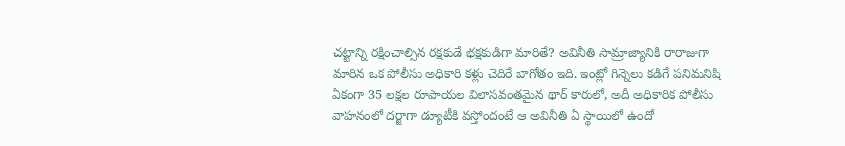చట్టాన్ని రక్షించాల్సిన రక్షకుడే భక్షకుడిగా మారితే? అవినీతి సామ్రాజ్యానికి రారాజుగా మారిన ఒక పోలీసు అధికారి కళ్లు చెదిరే బాగోతం ఇది. ఇంట్లో గిన్నెలు కడిగే పనిమనిషి ఏకంగా 35 లక్షల రూపాయల విలాసవంతమైన థార్ కారులో, అదీ అధికారిక పోలీసు వాహనంలో దర్జాగా డ్యూటీకి వస్తోందంటే ఆ అవినీతి ఏ స్థాయిలో ఉందో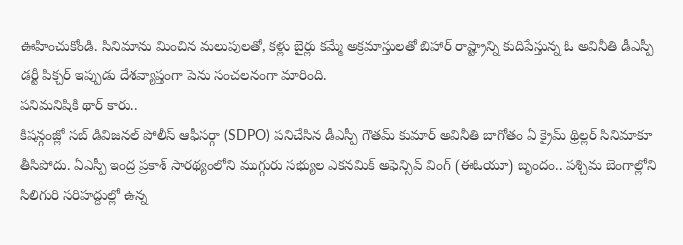ఊహించుకోండి. సినిమాను మించిన మలుపులతో, కళ్లు బైర్లు కమ్మే అక్రమాస్తులతో బిహార్ రాష్ట్రాన్ని కుదిపేస్తున్న ఓ అవినీతి డీఎస్పీ డర్టీ పిక్చర్ ఇప్పుడు దేశవ్యాప్తంగా పెను సంచలనంగా మారింది.
పనిమనిషికి థార్ కారు..
కిషన్గంజ్లో సబ్ డివిజనల్ పోలీస్ ఆఫీసర్గా (SDPO) పనిచేసిన డీఎస్పీ గౌతమ్ కుమార్ అవినీతి బాగోతం ఏ క్రైమ్ థ్రిల్లర్ సినిమాకూ తీసిపోదు. ఏఎస్పీ ఇంద్ర ప్రకాశ్ సారథ్యంలోని ముగ్గురు సభ్యుల ఎకనమిక్ అఫెన్సివ్ వింగ్ (ఈఓయూ) బృందం.. పశ్చిమ బెంగాల్లోని సిలిగురి సరిహద్దుల్లో ఉన్న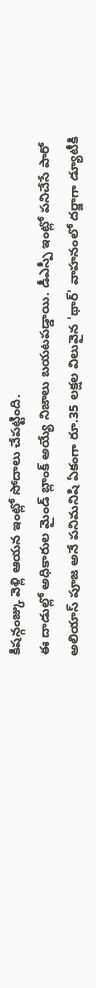కిషన్గంజ్కు వెళ్లి ఆయన ఇంట్లో సోదాలు చేపట్టింది.
ఈ దాడుల్లో అధికారుల మైండ్ బ్లాంక్ అయ్యే నిజాలు బయటపడ్డాయి. డీఎస్పీ ఇంట్లో పనిచేసే పారో అలియాస్ పూజ అనే పనిమనిషి ఏకంగా రూ.35 లక్షల విలువైన 'థార్' వాహనంలో దర్జాగా డ్యూటీకి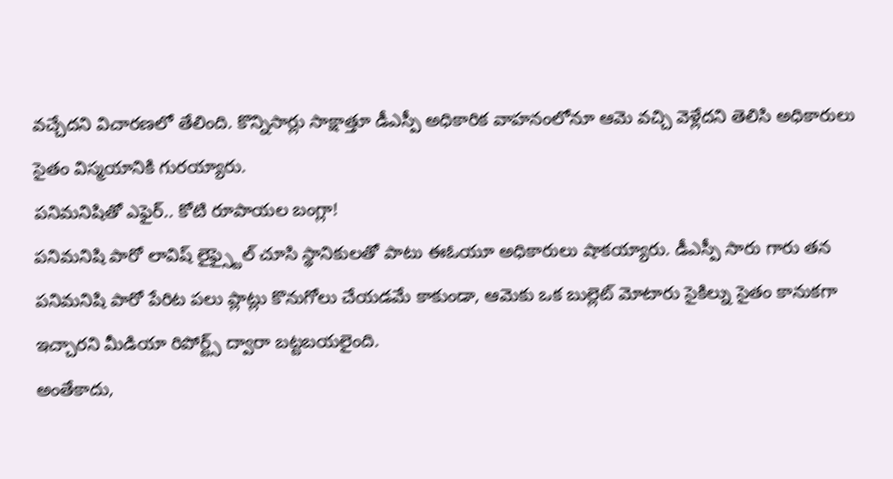వచ్చేదని విచారణలో తేలింది. కొన్నిసార్లు సాక్షాత్తూ డీఎస్పీ అధికారిక వాహనంలోనూ ఆమె వచ్చి వెళ్లేదని తెలిసి అధికారులు సైతం విస్మయానికి గురయ్యారు.
పనిమనిషితో ఎఫైర్.. కోటి రూపాయల బంగ్లా!
పనిమనిషి పారో లావిష్ లైఫ్స్టైల్ చూసి స్థానికులతో పాటు ఈఓయూ అధికారులు షాకయ్యారు. డీఎస్పీ సారు గారు తన పనిమనిషి పారో పేరిట పలు ప్లాట్లు కొనుగోలు చేయడమే కాకుండా, ఆమెకు ఒక బుల్లెట్ మోటారు సైకిల్ను సైతం కానుకగా ఇచ్చారని మీడియా రిపోర్ట్స్ ద్వారా బట్టబయలైంది.
అంతేకాదు,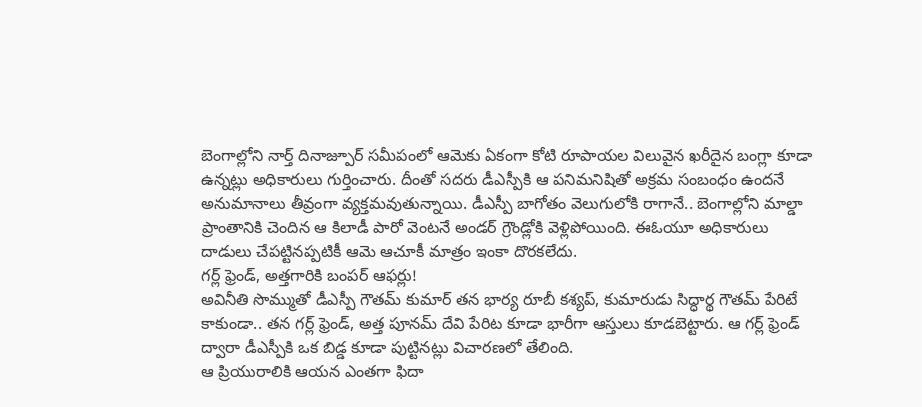బెంగాల్లోని నార్త్ దినాజ్పూర్ సమీపంలో ఆమెకు ఏకంగా కోటి రూపాయల విలువైన ఖరీదైన బంగ్లా కూడా ఉన్నట్లు అధికారులు గుర్తించారు. దీంతో సదరు డీఎస్పీకి ఆ పనిమనిషితో అక్రమ సంబంధం ఉందనే అనుమానాలు తీవ్రంగా వ్యక్తమవుతున్నాయి. డీఎస్పీ బాగోతం వెలుగులోకి రాగానే.. బెంగాల్లోని మాల్డా ప్రాంతానికి చెందిన ఆ కిలాడీ పారో వెంటనే అండర్ గ్రౌండ్లోకి వెళ్లిపోయింది. ఈఓయూ అధికారులు దాడులు చేపట్టినప్పటికీ ఆమె ఆచూకీ మాత్రం ఇంకా దొరకలేదు.
గర్ల్ ఫ్రెండ్, అత్తగారికి బంపర్ ఆఫర్లు!
అవినీతి సొమ్ముతో డీఎస్పీ గౌతమ్ కుమార్ తన భార్య రూబీ కశ్యప్, కుమారుడు సిద్ధార్థ గౌతమ్ పేరిటే కాకుండా.. తన గర్ల్ ఫ్రెండ్, అత్త పూనమ్ దేవి పేరిట కూడా భారీగా ఆస్తులు కూడబెట్టారు. ఆ గర్ల్ ఫ్రెండ్ ద్వారా డీఎస్పీకి ఒక బిడ్డ కూడా పుట్టినట్లు విచారణలో తేలింది.
ఆ ప్రియురాలికి ఆయన ఎంతగా ఫిదా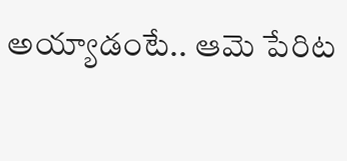అయ్యాడంటే.. ఆమె పేరిట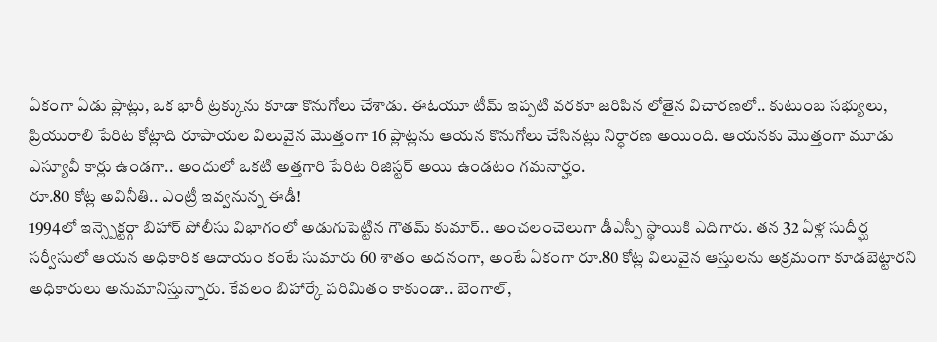ఏకంగా ఏడు ప్లాట్లు, ఒక భారీ ట్రక్కును కూడా కొనుగోలు చేశాడు. ఈఓయూ టీమ్ ఇప్పటి వరకూ జరిపిన లోతైన విచారణలో.. కుటుంబ సభ్యులు, ప్రియురాలి పేరిట కోట్లాది రూపాయల విలువైన మొత్తంగా 16 ప్లాట్లను ఆయన కొనుగోలు చేసినట్లు నిర్ధారణ అయింది. ఆయనకు మొత్తంగా మూడు ఎస్యూవీ కార్లు ఉండగా.. అందులో ఒకటి అత్తగారి పేరిట రిజిస్టర్ అయి ఉండటం గమనార్హం.
రూ.80 కోట్ల అవినీతి.. ఎంట్రీ ఇవ్వనున్న ఈడీ!
1994లో ఇన్స్పెక్టర్గా బిహార్ పోలీసు విభాగంలో అడుగుపెట్టిన గౌతమ్ కుమార్.. అంచలంచెలుగా డీఎస్పీ స్థాయికి ఎదిగారు. తన 32 ఏళ్ల సుదీర్ఘ సర్వీసులో ఆయన అధికారిక ఆదాయం కంటే సుమారు 60 శాతం అదనంగా, అంటే ఏకంగా రూ.80 కోట్ల విలువైన ఆస్తులను అక్రమంగా కూడబెట్టారని అధికారులు అనుమానిస్తున్నారు. కేవలం బిహార్కే పరిమితం కాకుండా.. బెంగాల్,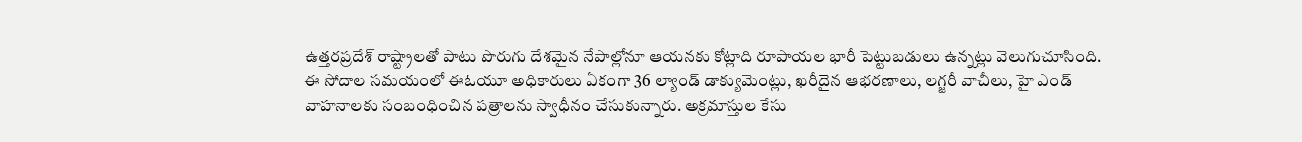ఉత్తరప్రదేశ్ రాష్ట్రాలతో పాటు పొరుగు దేశమైన నేపాల్లోనూ ఆయనకు కోట్లాది రూపాయల భారీ పెట్టుబడులు ఉన్నట్లు వెలుగుచూసింది.
ఈ సోదాల సమయంలో ఈఓయూ అధికారులు ఏకంగా 36 ల్యాండ్ డాక్యుమెంట్లు, ఖరీదైన ఆభరణాలు, లగ్జరీ వాచీలు, హై ఎండ్ వాహనాలకు సంబంధించిన పత్రాలను స్వాధీనం చేసుకున్నారు. అక్రమాస్తుల కేసు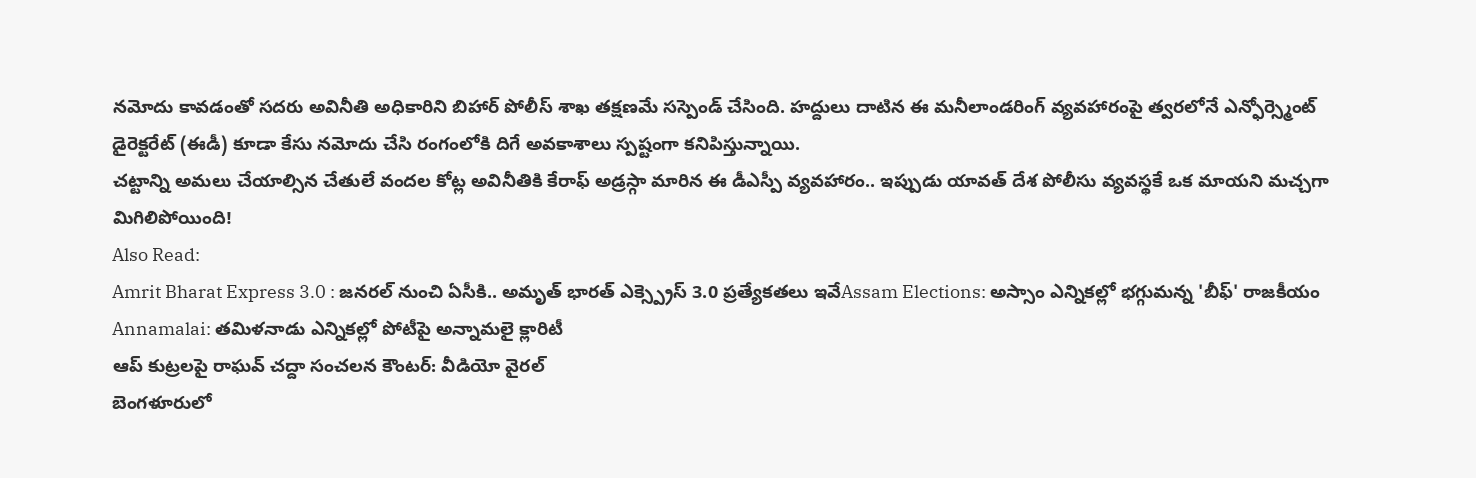నమోదు కావడంతో సదరు అవినీతి అధికారిని బిహార్ పోలీస్ శాఖ తక్షణమే సస్పెండ్ చేసింది. హద్దులు దాటిన ఈ మనీలాండరింగ్ వ్యవహారంపై త్వరలోనే ఎన్ఫోర్స్మెంట్ డైరెక్టరేట్ (ఈడీ) కూడా కేసు నమోదు చేసి రంగంలోకి దిగే అవకాశాలు స్పష్టంగా కనిపిస్తున్నాయి.
చట్టాన్ని అమలు చేయాల్సిన చేతులే వందల కోట్ల అవినీతికి కేరాఫ్ అడ్రస్గా మారిన ఈ డీఎస్పీ వ్యవహారం.. ఇప్పుడు యావత్ దేశ పోలీసు వ్యవస్థకే ఒక మాయని మచ్చగా మిగిలిపోయింది!
Also Read:
Amrit Bharat Express 3.0 : జనరల్ నుంచి ఏసీకి.. అమృత్ భారత్ ఎక్స్ప్రెస్ 3.0 ప్రత్యేకతలు ఇవేAssam Elections: అస్సాం ఎన్నికల్లో భగ్గుమన్న 'బీఫ్' రాజకీయం
Annamalai: తమిళనాడు ఎన్నికల్లో పోటీపై అన్నామలై క్లారిటీ
ఆప్ కుట్రలపై రాఘవ్ చద్దా సంచలన కౌంటర్: వీడియో వైరల్
బెంగళూరులో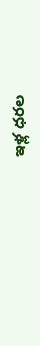ఇళ్ల ధరల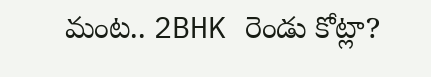మంట.. 2BHK రెండు కోట్లా?